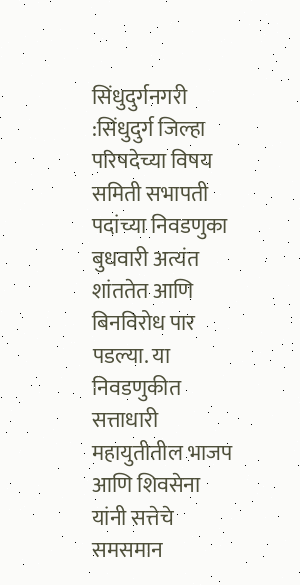सिंधुदुर्गनगरी :सिंधुदुर्ग जिल्हा परिषदेच्या विषय समिती सभापती पदांच्या निवडणुका बुधवारी अत्यंत शांततेत आणि बिनविरोध पार पडल्या. या निवडणुकीत सत्ताधारी महायुतीतील भाजप आणि शिवसेना यांनी सत्तेचे समसमान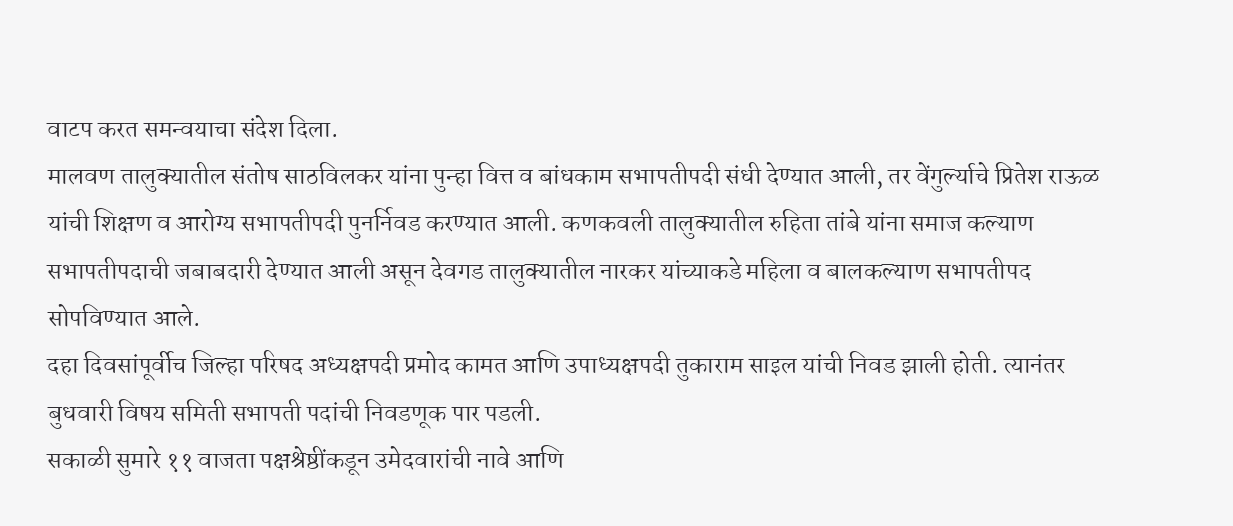वाटप करत समन्वयाचा संदेश दिला.
मालवण तालुक्यातील संतोष साठविलकर यांना पुन्हा वित्त व बांधकाम सभापतीपदी संधी देण्यात आली, तर वेंगुर्ल्याचे प्रितेश राऊळ यांची शिक्षण व आरोग्य सभापतीपदी पुनर्निवड करण्यात आली. कणकवली तालुक्यातील रुहिता तांबे यांना समाज कल्याण सभापतीपदाची जबाबदारी देण्यात आली असून देवगड तालुक्यातील नारकर यांच्याकडे महिला व बालकल्याण सभापतीपद सोपविण्यात आले.
दहा दिवसांपूर्वीच जिल्हा परिषद अध्यक्षपदी प्रमोद कामत आणि उपाध्यक्षपदी तुकाराम साइल यांची निवड झाली होती. त्यानंतर बुधवारी विषय समिती सभापती पदांची निवडणूक पार पडली.
सकाळी सुमारे ११ वाजता पक्षश्रेष्ठींकडून उमेदवारांची नावे आणि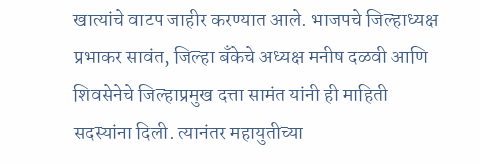खात्यांचे वाटप जाहीर करण्यात आले. भाजपचे जिल्हाध्यक्ष प्रभाकर सावंत, जिल्हा बँकेचे अध्यक्ष मनीष दळवी आणि शिवसेनेचे जिल्हाप्रमुख दत्ता सामंत यांनी ही माहिती सदस्यांना दिली. त्यानंतर महायुतीच्या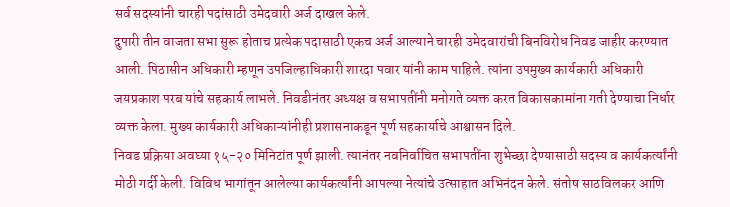सर्व सदस्यांनी चारही पदांसाठी उमेदवारी अर्ज दाखल केले.
दुपारी तीन वाजता सभा सुरू होताच प्रत्येक पदासाठी एकच अर्ज आल्याने चारही उमेदवारांची बिनविरोध निवड जाहीर करण्यात आली. पिठासीन अधिकारी म्हणून उपजिल्हाधिकारी शारदा पवार यांनी काम पाहिले. त्यांना उपमुख्य कार्यकारी अधिकारी जयप्रकाश परब यांचे सहकार्य लाभले. निवडीनंतर अध्यक्ष व सभापतींनी मनोगते व्यक्त करत विकासकामांना गती देण्याचा निर्धार व्यक्त केला. मुख्य कार्यकारी अधिकाऱ्यांनीही प्रशासनाकडून पूर्ण सहकार्याचे आश्वासन दिले.
निवड प्रक्रिया अवघ्या १५-२० मिनिटांत पूर्ण झाली. त्यानंतर नवनिर्वाचित सभापतींना शुभेच्छा देण्यासाठी सदस्य व कार्यकर्त्यांनी मोठी गर्दी केली. विविध भागांतून आलेल्या कार्यकर्त्यांनी आपल्या नेत्यांचे उत्साहात अभिनंदन केले. संतोष साठविलकर आणि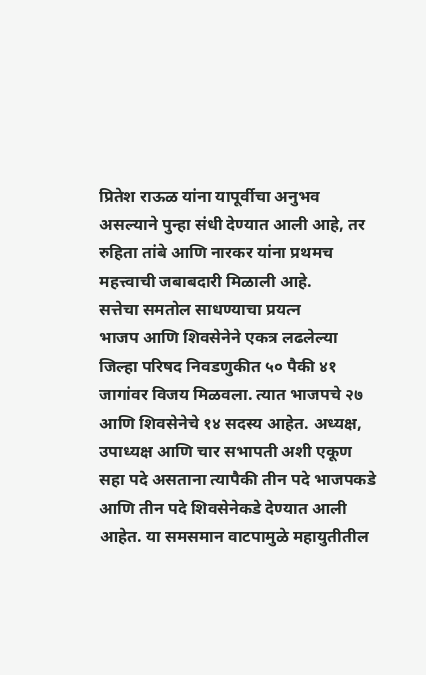प्रितेश राऊळ यांना यापूर्वीचा अनुभव असल्याने पुन्हा संधी देण्यात आली आहे, तर रुहिता तांबे आणि नारकर यांना प्रथमच महत्त्वाची जबाबदारी मिळाली आहे.
सत्तेचा समतोल साधण्याचा प्रयत्न
भाजप आणि शिवसेनेने एकत्र लढलेल्या जिल्हा परिषद निवडणुकीत ५० पैकी ४१ जागांवर विजय मिळवला. त्यात भाजपचे २७ आणि शिवसेनेचे १४ सदस्य आहेत. अध्यक्ष, उपाध्यक्ष आणि चार सभापती अशी एकूण सहा पदे असताना त्यापैकी तीन पदे भाजपकडे आणि तीन पदे शिवसेनेकडे देण्यात आली आहेत. या समसमान वाटपामुळे महायुतीतील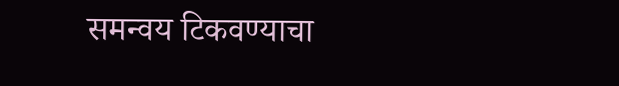समन्वय टिकवण्याचा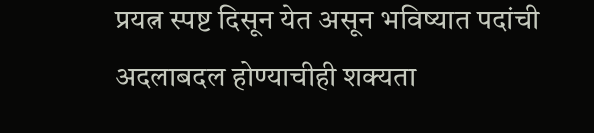प्रयत्न स्पष्ट दिसून येत असून भविष्यात पदांची अदलाबदल होण्याचीही शक्यता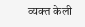व्यक्त केली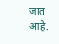जात आहे.